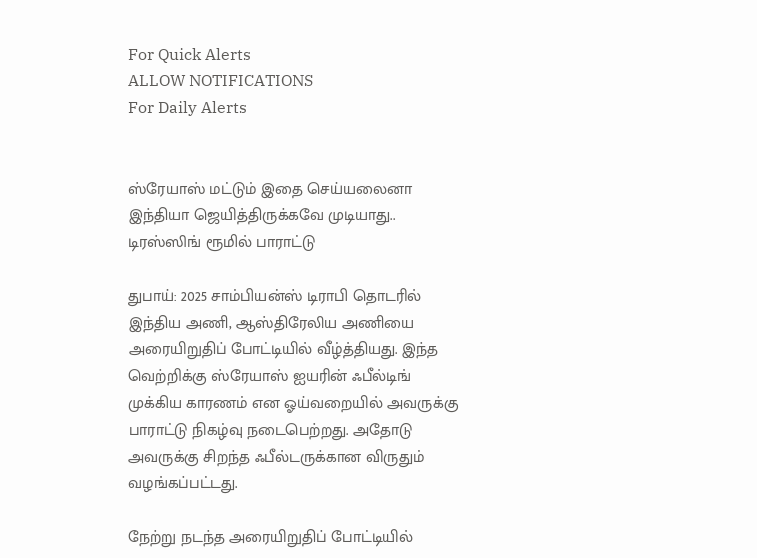For Quick Alerts
ALLOW NOTIFICATIONS
For Daily Alerts


ஸ்ரேயாஸ் மட்டும் இதை செய்யலைனா இந்தியா ஜெயித்திருக்கவே முடியாது.. டிரஸ்ஸிங் ரூமில் பாராட்டு

துபாய்: 2025 சாம்பியன்ஸ் டிராபி தொடரில் இந்திய அணி, ஆஸ்திரேலிய அணியை அரையிறுதிப் போட்டியில் வீழ்த்தியது. இந்த வெற்றிக்கு ஸ்ரேயாஸ் ஐயரின் ஃபீல்டிங் முக்கிய காரணம் என ஓய்வறையில் அவருக்கு பாராட்டு நிகழ்வு நடைபெற்றது. அதோடு அவருக்கு சிறந்த ஃபீல்டருக்கான விருதும் வழங்கப்பட்டது.

நேற்று நடந்த அரையிறுதிப் போட்டியில்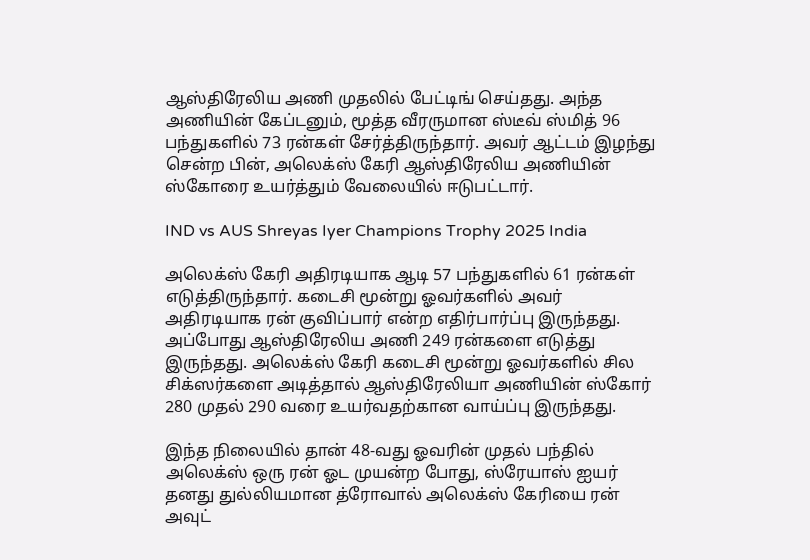ஆஸ்திரேலிய அணி முதலில் பேட்டிங் செய்தது. அந்த அணியின் கேப்டனும், மூத்த வீரருமான ஸ்டீவ் ஸ்மித் 96 பந்துகளில் 73 ரன்கள் சேர்த்திருந்தார். அவர் ஆட்டம் இழந்து சென்ற பின், அலெக்ஸ் கேரி ஆஸ்திரேலிய அணியின் ஸ்கோரை உயர்த்தும் வேலையில் ஈடுபட்டார்.

IND vs AUS Shreyas Iyer Champions Trophy 2025 India

அலெக்ஸ் கேரி அதிரடியாக ஆடி 57 பந்துகளில் 61 ரன்கள் எடுத்திருந்தார். கடைசி மூன்று ஓவர்களில் அவர் அதிரடியாக ரன் குவிப்பார் என்ற எதிர்பார்ப்பு இருந்தது. அப்போது ஆஸ்திரேலிய அணி 249 ரன்களை எடுத்து இருந்தது. அலெக்ஸ் கேரி கடைசி மூன்று ஓவர்களில் சில சிக்ஸர்களை அடித்தால் ஆஸ்திரேலியா அணியின் ஸ்கோர் 280 முதல் 290 வரை உயர்வதற்கான வாய்ப்பு இருந்தது.

இந்த நிலையில் தான் 48-வது ஓவரின் முதல் பந்தில் அலெக்ஸ் ஒரு ரன் ஓட முயன்ற போது, ஸ்ரேயாஸ் ஐயர் தனது துல்லியமான த்ரோவால் அலெக்ஸ் கேரியை ரன் அவுட்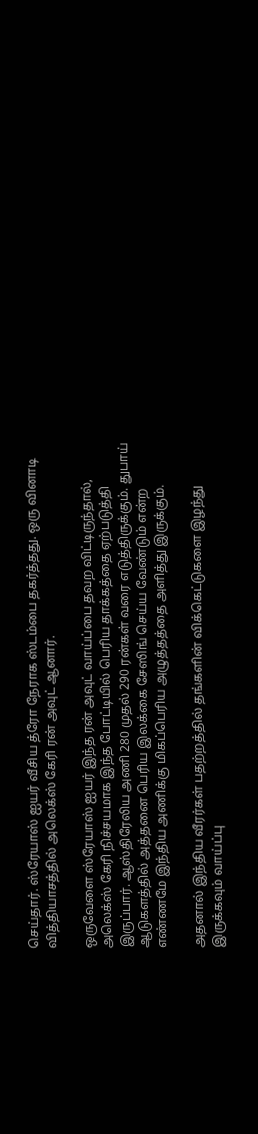செய்தார். ஸ்ரேயாஸ் ஐயர் வீசிய த்ரோ நேராக ஸ்டம்பை தகர்த்தது. ஒரு வினாடி வித்தியாசத்தில் அலெக்ஸ் கேரி ரன் அவுட் ஆனார்.

ஒருவேளை ஸ்ரேயாஸ் ஐயர் இந்த ரன் அவுட் வாய்ப்பை தவற விட்டிருந்தால், அலெக்ஸ் கேரி நிச்சயமாக இந்த போட்டியில் பெரிய தாக்கத்தை ஏற்படுத்தி இருப்பார். ஆஸ்திரேலிய அணி 280 முதல் 290 ரன்கள் வரை எடுத்திருக்கும். துபாய் ஆடுகளத்தில் அத்தனை பெரிய இலக்கை சேஸிங் செய்ய வேண்டும் என்ற எண்ணமே இந்திய அணிக்கு மிகப்பெரிய அழுத்தத்தை அளித்து இருக்கும்.

அதனால் இந்திய வீரர்கள் பதற்றத்தில் தங்களின் விக்கெட்டுகளை இழந்து இருக்கவும் வாய்ப்பு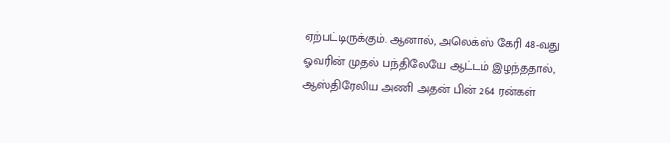ஏற்பட்டிருக்கும். ஆனால், அலெக்ஸ் கேரி 48-வது ஓவரின் முதல் பந்திலேயே ஆட்டம் இழந்ததால், ஆஸ்திரேலிய அணி அதன் பின் 264 ரன்கள்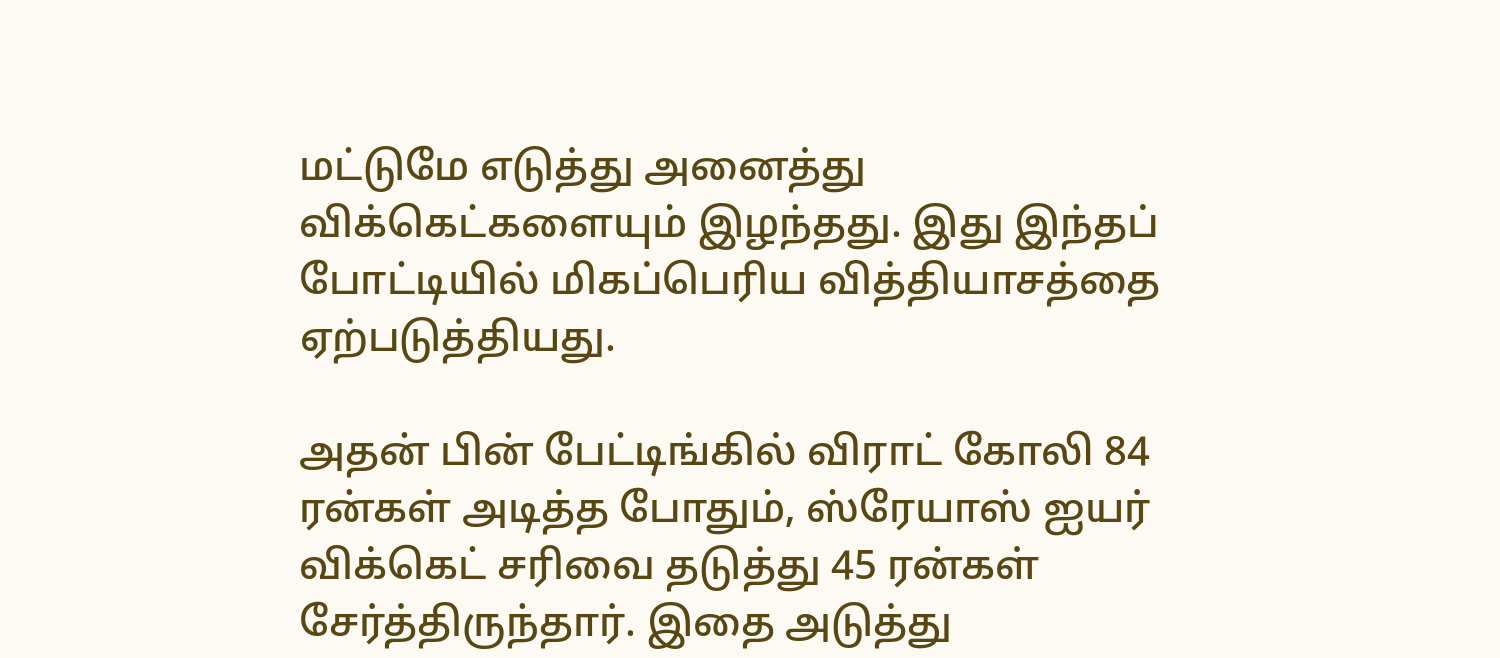மட்டுமே எடுத்து அனைத்து விக்கெட்களையும் இழந்தது. இது இந்தப் போட்டியில் மிகப்பெரிய வித்தியாசத்தை ஏற்படுத்தியது.

அதன் பின் பேட்டிங்கில் விராட் கோலி 84 ரன்கள் அடித்த போதும், ஸ்ரேயாஸ் ஐயர் விக்கெட் சரிவை தடுத்து 45 ரன்கள் சேர்த்திருந்தார். இதை அடுத்து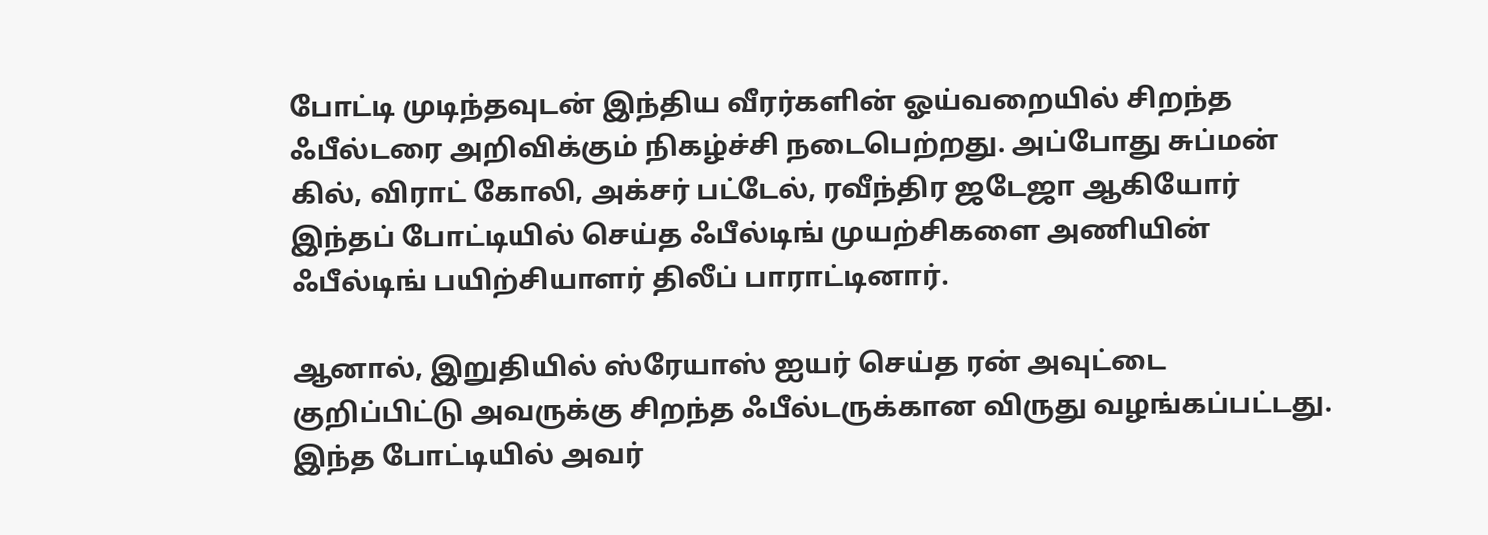போட்டி முடிந்தவுடன் இந்திய வீரர்களின் ஓய்வறையில் சிறந்த ஃபீல்டரை அறிவிக்கும் நிகழ்ச்சி நடைபெற்றது. அப்போது சுப்மன் கில், விராட் கோலி, அக்சர் பட்டேல், ரவீந்திர ஜடேஜா ஆகியோர் இந்தப் போட்டியில் செய்த ஃபீல்டிங் முயற்சிகளை அணியின் ஃபீல்டிங் பயிற்சியாளர் திலீப் பாராட்டினார்.

ஆனால், இறுதியில் ஸ்ரேயாஸ் ஐயர் செய்த ரன் அவுட்டை குறிப்பிட்டு அவருக்கு சிறந்த ஃபீல்டருக்கான விருது வழங்கப்பட்டது. இந்த போட்டியில் அவர்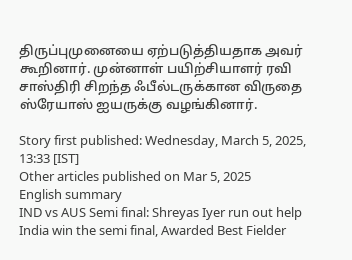திருப்புமுனையை ஏற்படுத்தியதாக அவர் கூறினார். முன்னாள் பயிற்சியாளர் ரவி சாஸ்திரி சிறந்த ஃபீல்டருக்கான விருதை ஸ்ரேயாஸ் ஐயருக்கு வழங்கினார்.

Story first published: Wednesday, March 5, 2025, 13:33 [IST]
Other articles published on Mar 5, 2025
English summary
IND vs AUS Semi final: Shreyas Iyer run out help India win the semi final, Awarded Best Fielder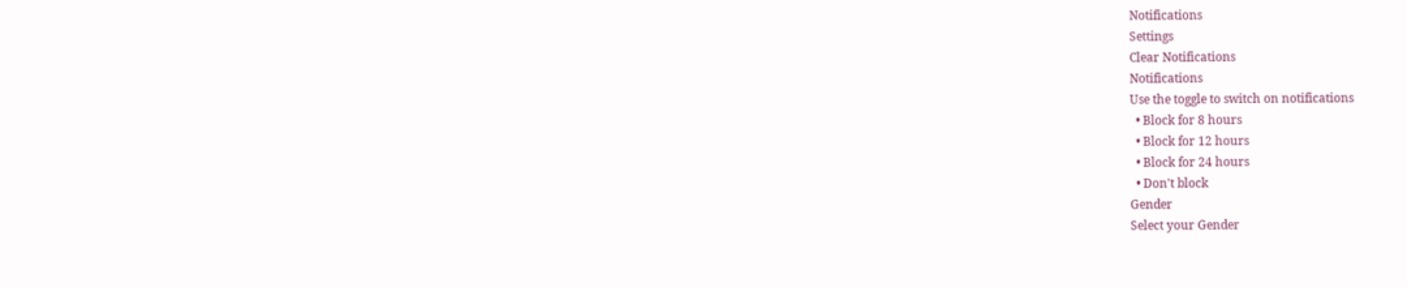Notifications
Settings
Clear Notifications
Notifications
Use the toggle to switch on notifications
  • Block for 8 hours
  • Block for 12 hours
  • Block for 24 hours
  • Don't block
Gender
Select your Gender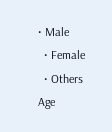• Male
  • Female
  • Others
Age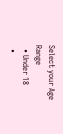Select your Age Range
  • Under 18
  •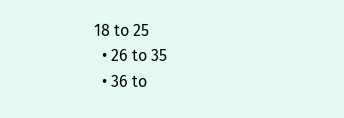18 to 25
  • 26 to 35
  • 36 to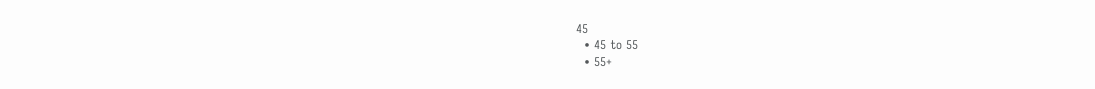45
  • 45 to 55
  • 55+